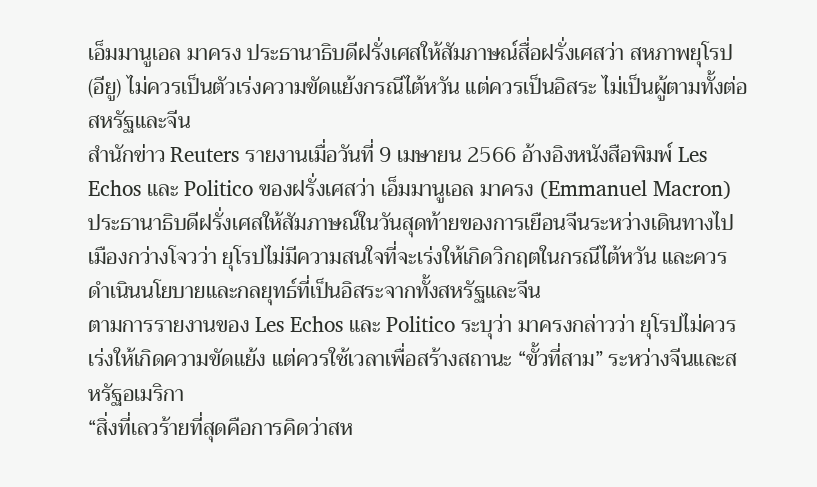เอ็มมานูเอล มาครง ประธานาธิบดีฝรั่งเศสให้สัมภาษณ์สื่อฝรั่งเศสว่า สหภาพยุโรป (อียู) ไม่ควรเป็นตัวเร่งความขัดแย้งกรณีไต้หวัน แต่ควรเป็นอิสระ ไม่เป็นผู้ตามทั้งต่อสหรัฐและจีน
สำนักข่าว Reuters รายงานเมื่อวันที่ 9 เมษายน 2566 อ้างอิงหนังสือพิมพ์ Les Echos และ Politico ของฝรั่งเศสว่า เอ็มมานูเอล มาครง (Emmanuel Macron) ประธานาธิบดีฝรั่งเศสให้สัมภาษณ์ในวันสุดท้ายของการเยือนจีนระหว่างเดินทางไปเมืองกว่างโจวว่า ยุโรปไม่มีความสนใจที่จะเร่งให้เกิดวิกฤตในกรณีไต้หวัน และควรดำเนินนโยบายและกลยุทธ์ที่เป็นอิสระจากทั้งสหรัฐและจีน
ตามการรายงานของ Les Echos และ Politico ระบุว่า มาครงกล่าวว่า ยุโรปไม่ควรเร่งให้เกิดความขัดแย้ง แต่ควรใช้เวลาเพื่อสร้างสถานะ “ขั้วที่สาม” ระหว่างจีนและสหรัฐอเมริกา
“สิ่งที่เลวร้ายที่สุดคือการคิดว่าสห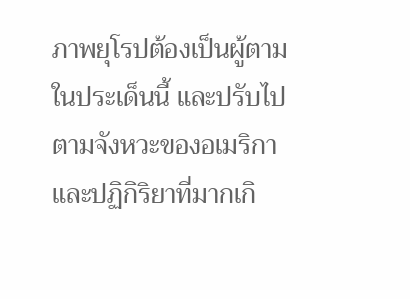ภาพยุโรปต้องเป็นผู้ตามในประเด็นนี้ และปรับไปตามจังหวะของอเมริกา และปฏิกิริยาที่มากเกิ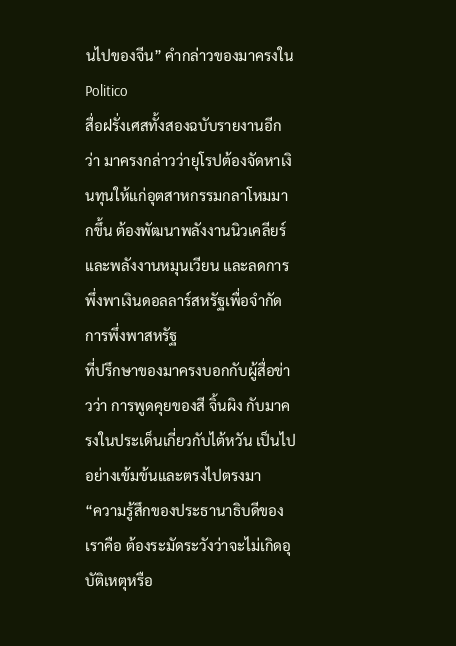นไปของจีน” คำกล่าวของมาครงใน Politico
สื่อฝรั่งเศสทั้งสองฉบับรายงานอีกว่า มาครงกล่าวว่ายุโรปต้องจัดหาเงินทุนให้แก่อุตสาหกรรมกลาโหมมากขึ้น ต้องพัฒนาพลังงานนิวเคลียร์และพลังงานหมุนเวียน และลดการพึ่งพาเงินดอลลาร์สหรัฐเพื่อจำกัดการพึ่งพาสหรัฐ
ที่ปรึกษาของมาครงบอกกับผู้สื่อข่าวว่า การพูดคุยของสี จิ้นผิง กับมาครงในประเด็นเกี่ยวกับไต้หวัน เป็นไปอย่างเข้มข้นและตรงไปตรงมา
“ความรู้สึกของประธานาธิบดีของเราคือ ต้องระมัดระวังว่าจะไม่เกิดอุบัติเหตุหรือ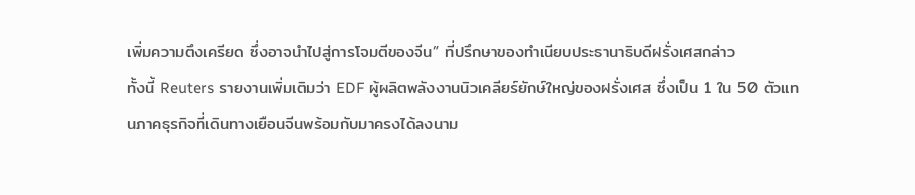เพิ่มความตึงเครียด ซึ่งอาจนำไปสู่การโจมตีของจีน” ที่ปรึกษาของทำเนียบประธานาธิบดีฝรั่งเศสกล่าว
ทั้งนี้ Reuters รายงานเพิ่มเติมว่า EDF ผู้ผลิตพลังงานนิวเคลียร์ยักษ์ใหญ่ของฝรั่งเศส ซึ่งเป็น 1 ใน 50 ตัวแทนภาคธุรกิจที่เดินทางเยือนจีนพร้อมกับมาครงได้ลงนาม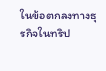ในข้อตกลงทางธุรกิจในทริป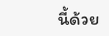นี้ด้วย